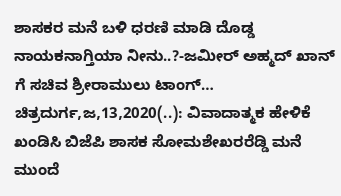ಶಾಸಕರ ಮನೆ ಬಳಿ ಧರಣಿ ಮಾಡಿ ದೊಡ್ಡ ನಾಯಕನಾಗ್ತಿಯಾ ನೀನು..?-ಜಮೀರ್ ಅಹ್ಮದ್ ಖಾನ್ ಗೆ ಸಚಿವ ಶ್ರೀರಾಮುಲು ಟಾಂಗ್… ಚಿತ್ರದುರ್ಗ,ಜ,13,2020(..): ವಿವಾದಾತ್ಮಕ ಹೇಳಿಕೆ ಖಂಡಿಸಿ ಬಿಜೆಪಿ ಶಾಸಕ ಸೋಮಶೇಖರರೆಡ್ಡಿ ಮನೆ ಮುಂದೆ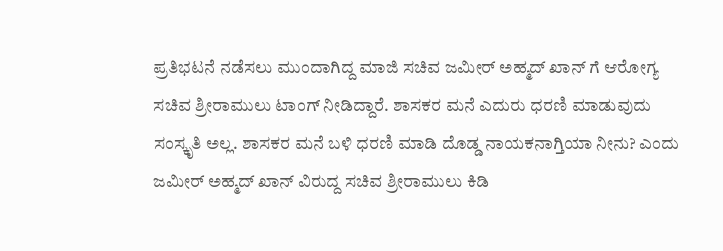ಪ್ರತಿಭಟನೆ ನಡೆಸಲು ಮುಂದಾಗಿದ್ದ ಮಾಜಿ ಸಚಿವ ಜಮೀರ್ ಅಹ್ಮದ್ ಖಾನ್ ಗೆ ಆರೋಗ್ಯ ಸಚಿವ ಶ್ರೀರಾಮುಲು ಟಾಂಗ್ ನೀಡಿದ್ದಾರೆ. ಶಾಸಕರ ಮನೆ ಎದುರು ಧರಣಿ ಮಾಡುವುದು ಸಂಸ್ಕೃತಿ ಅಲ್ಲ. ಶಾಸಕರ ಮನೆ ಬಳಿ ಧರಣಿ ಮಾಡಿ ದೊಡ್ಡ ನಾಯಕನಾಗ್ತಿಯಾ ನೀನು? ಎಂದು ಜಮೀರ್ ಅಹ್ಮದ್ ಖಾನ್ ವಿರುದ್ದ ಸಚಿವ ಶ್ರೀರಾಮುಲು ಕಿಡಿ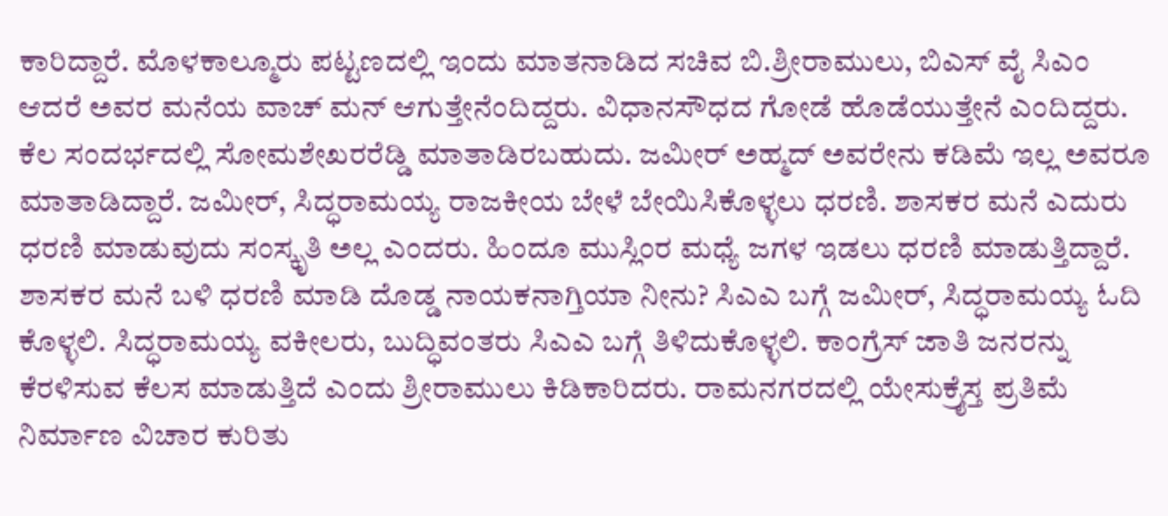ಕಾರಿದ್ದಾರೆ. ಮೊಳಕಾಲ್ಮೂರು ಪಟ್ಟಣದಲ್ಲಿ ಇಂದು ಮಾತನಾಡಿದ ಸಚಿವ ಬಿ.ಶ್ರೀರಾಮುಲು, ಬಿಎಸ್ ವೈ ಸಿಎಂ ಆದರೆ ಅವರ ಮನೆಯ ವಾಚ್ ಮನ್ ಆಗುತ್ತೇನೆಂದಿದ್ದರು. ವಿಧಾನಸೌಧದ ಗೋಡೆ ಹೊಡೆಯುತ್ತೇನೆ ಎಂದಿದ್ದರು. ಕೆಲ ಸಂದರ್ಭದಲ್ಲಿ ಸೋಮಶೇಖರರೆಡ್ಡಿ ಮಾತಾಡಿರಬಹುದು. ಜಮೀರ್ ಅಹ್ಮದ್ ಅವರೇನು ಕಡಿಮೆ ಇಲ್ಲ ಅವರೂ ಮಾತಾಡಿದ್ದಾರೆ. ಜಮೀರ್, ಸಿದ್ಧರಾಮಯ್ಯ ರಾಜಕೀಯ ಬೇಳೆ ಬೇಯಿಸಿಕೊಳ್ಳಲು ಧರಣಿ. ಶಾಸಕರ ಮನೆ ಎದುರು ಧರಣಿ ಮಾಡುವುದು ಸಂಸ್ಕೃತಿ ಅಲ್ಲ ಎಂದರು. ಹಿಂದೂ ಮುಸ್ಲಿಂರ ಮಧ್ಯೆ ಜಗಳ ಇಡಲು ಧರಣಿ ಮಾಡುತ್ತಿದ್ದಾರೆ. ಶಾಸಕರ ಮನೆ ಬಳಿ ಧರಣಿ ಮಾಡಿ ದೊಡ್ಡ ನಾಯಕನಾಗ್ತಿಯಾ ನೀನು? ಸಿಎಎ ಬಗ್ಗೆ ಜಮೀರ್, ಸಿದ್ಧರಾಮಯ್ಯ ಓದಿ ಕೊಳ್ಳಲಿ. ಸಿದ್ಧರಾಮಯ್ಯ ವಕೀಲರು, ಬುದ್ಧಿವಂತರು ಸಿಎಎ ಬಗ್ಗೆ ತಿಳಿದುಕೊಳ್ಳಲಿ. ಕಾಂಗ್ರೆಸ್ ಜಾತಿ ಜನರನ್ನು ಕೆರಳಿಸುವ ಕೆಲಸ ಮಾಡುತ್ತಿದೆ ಎಂದು ಶ್ರೀರಾಮುಲು ಕಿಡಿಕಾರಿದರು. ರಾಮನಗರದಲ್ಲಿ ಯೇಸುಕ್ರೈಸ್ತ ಪ್ರತಿಮೆ ನಿರ್ಮಾಣ ವಿಚಾರ ಕುರಿತು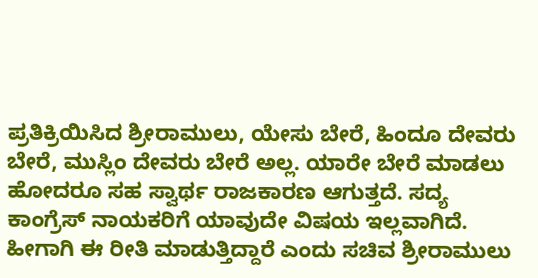ಪ್ರತಿಕ್ರಿಯಿಸಿದ ಶ್ರೀರಾಮುಲು, ಯೇಸು ಬೇರೆ, ಹಿಂದೂ ದೇವರು ಬೇರೆ, ಮುಸ್ಲಿಂ ದೇವರು ಬೇರೆ ಅಲ್ಲ. ಯಾರೇ ಬೇರೆ ಮಾಡಲು ಹೋದರೂ ಸಹ ಸ್ವಾರ್ಥ ರಾಜಕಾರಣ ಆಗುತ್ತದೆ. ಸದ್ಯ ಕಾಂಗ್ರೆಸ್ ನಾಯಕರಿಗೆ ಯಾವುದೇ ವಿಷಯ ಇಲ್ಲವಾಗಿದೆ. ಹೀಗಾಗಿ ಈ ರೀತಿ ಮಾಡುತ್ತಿದ್ದಾರೆ ಎಂದು ಸಚಿವ ಶ್ರೀರಾಮುಲು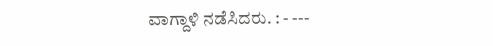ವಾಗ್ದಾಳಿ ನಡೆಸಿದರು. : - ---